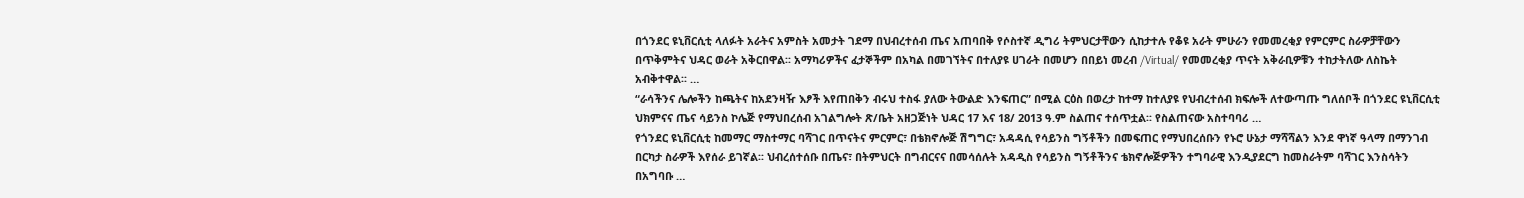በጎንደር ዩኒቨርሲቲ ላለፉት አራትና አምስት አመታት ገደማ በህብረተሰብ ጤና አጠባበቅ የሶስተኛ ዲግሪ ትምህርታቸውን ሲከታተሉ የቆዩ አራት ምሁራን የመመረቂያ የምርምር ስራዎቻቸውን በጥቅምትና ህዳር ወራት አቅርበዋል፡፡ አማካሪዎችና ፈታኞችም በአካል በመገኘትና በተለያዩ ሀገራት በመሆን በበይነ መረብ /Virtual/ የመመረቂያ ጥናት አቅራቢዎቹን ተከታትለው ለስኬት አብቅተዋል፡፡ …
“ራሳችንና ሌሎችን ከጫትና ከአደንዛዥ እፆች እየጠበቅን ብሩህ ተስፋ ያለው ትውልድ እንፍጠር” በሚል ርዕስ በወረታ ከተማ ከተለያዩ የህብረተሰብ ክፍሎች ለተውጣጡ ግለሰቦች በጎንደር ዩኒቨርሲቲ ህክምናና ጤና ሳይንስ ኮሌጅ የማህበረሰብ አገልግሎት ጽ/ቤት አዘጋጅነት ህዳር 17 እና 18/ 2013 ዓ.ም ስልጠና ተሰጥቷል፡፡ የስልጠናው አስተባባሪ …
የጎንደር ዩኒቨርሲቲ ከመማር ማስተማር ባሻገር በጥናትና ምርምር፣ በቴክኖሎጅ ሽግግር፣ አዳዳሲ የሳይንስ ግኝቶችን በመፍጠር የማህበረሰቡን የኑሮ ሁኔታ ማሻሻልን እንደ ዋነኛ ዓላማ በማንገብ በርካታ ስራዎች እየሰራ ይገኛል፡፡ ህብረሰተሰቡ በጤና፣ በትምህርት በግብርናና በመሳሰሉት አዳዲስ የሳይንስ ግኝቶችንና ቴክኖሎጅዎችን ተግባራዊ እንዲያደርግ ከመስራትም ባሻገር እንስሳትን በአግባቡ …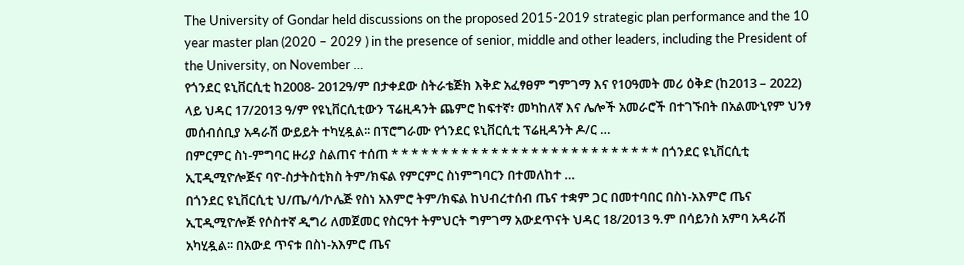The University of Gondar held discussions on the proposed 2015-2019 strategic plan performance and the 10 year master plan (2020 – 2029 ) in the presence of senior, middle and other leaders, including the President of the University, on November …
የጎንደር ዩኒቨርሲቲ ከ2008- 2012ዓ/ም በታቀደው ስትራቴጅክ እቅድ አፈፃፀም ግምገማ እና የ10ዓመት መሪ ዕቅድ (ከ2013 – 2022) ላይ ህዳር 17/2013 ዓ/ም የዩኒቨርሲቲውን ፕሬዚዳንት ጨምሮ ከፍተኛ፣ መካከለኛ እና ሌሎች አመራሮች በተገኙበት በአልሙኒየም ህንፃ መሰብሰቢያ አዳራሽ ውይይት ተካሂዷል፡፡ በፕሮግራሙ የጎንደር ዩኒቨርሲቲ ፕሬዚዳንት ዶ/ር …
በምርምር ስነ-ምግባር ዙሪያ ስልጠና ተሰጠ * * * * * * * * * * * * * * * * * * * * * * * * * * * በጎንደር ዩኒቨርሲቲ ኢፒዲሚዮሎጅና ባዮ-ስታትስቲክስ ትም/ክፍል የምርምር ስነምግባርን በተመለከተ …
በጎንደር ዩኒቨርሲቲ ህ/ጤ/ሳ/ኮሌጅ የስነ አእምሮ ትም/ክፍል ከህብረተሰብ ጤና ተቋም ጋር በመተባበር በስነ-አእምሮ ጤና ኢፒዲሚዮሎጅ የሶስተኛ ዲግሪ ለመጀመር የስርዓተ ትምህርት ግምገማ አውደጥናት ህዳር 18/2013 ዓ.ም በሳይንስ አምባ አዳራሽ አካሂዷል፡፡ በአውደ ጥናቱ በስነ-አእምሮ ጤና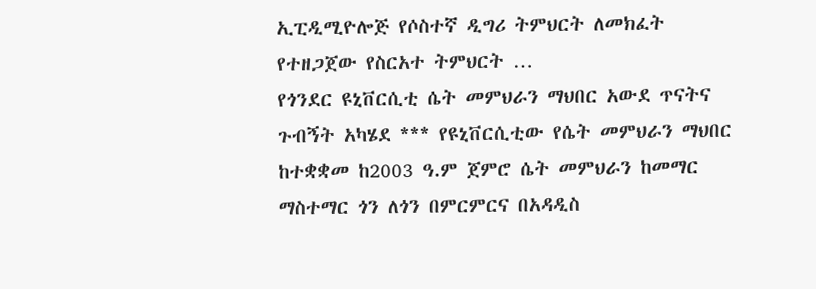ኢፒዲሚዮሎጅ የሶስተኛ ዲግሪ ትምህርት ለመክፈት የተዘጋጀው የስርአተ ትምህርት …
የጎንደር ዩኒቨርሲቲ ሴት መምህራን ማህበር አውደ ጥናትና ጉብኝት አካሄደ *** የዩኒቨርሲቲው የሴት መምህራን ማህበር ከተቋቋመ ከ2003 ዓ.ም ጀምሮ ሴት መምህራን ከመማር ማስተማር ጎን ለጎን በምርምርና በአዳዲስ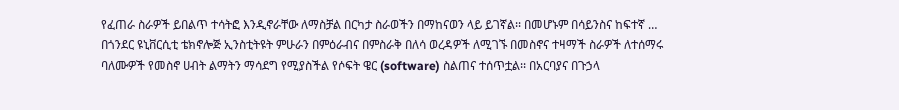የፈጠራ ስራዎች ይበልጥ ተሳትፎ እንዲኖራቸው ለማስቻል በርካታ ስራወችን በማከናወን ላይ ይገኛል፡፡ በመሆኑም በሳይንስና ከፍተኛ …
በጎንደር ዩኒቨርሲቲ ቴክኖሎጅ ኢንስቲትዩት ምሁራን በምዕራብና በምስራቅ በለሳ ወረዳዎች ለሚገኙ በመስኖና ተዛማች ስራዎች ለተሰማሩ ባለሙዎች የመስኖ ሀብት ልማትን ማሳደግ የሚያስችል የሶፍት ዌር (software) ስልጠና ተሰጥቷል፡፡ በአርባያና በጉኃላ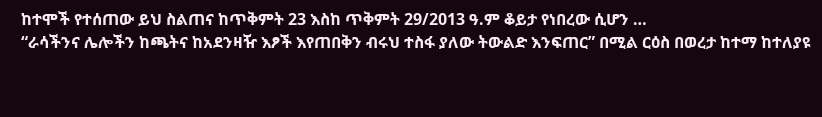ከተሞች የተሰጠው ይህ ስልጠና ከጥቅምት 23 እስከ ጥቅምት 29/2013 ዓ.ም ቆይታ የነበረው ሲሆን …
“ራሳችንና ሌሎችን ከጫትና ከአደንዛዥ እፆች እየጠበቅን ብሩህ ተስፋ ያለው ትውልድ እንፍጠር” በሚል ርዕስ በወረታ ከተማ ከተለያዩ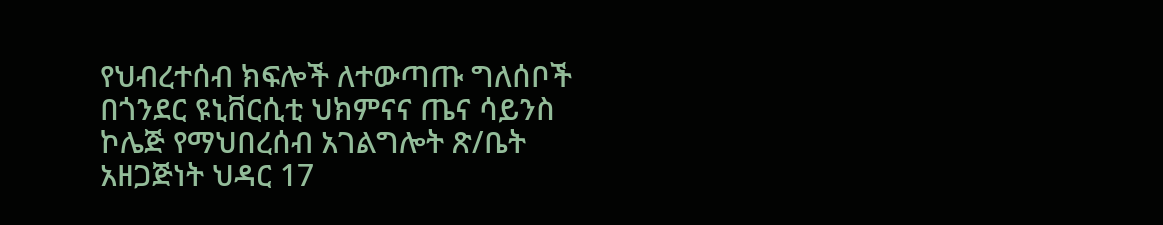የህብረተሰብ ክፍሎች ለተውጣጡ ግለሰቦች በጎንደር ዩኒቨርሲቲ ህክምናና ጤና ሳይንስ ኮሌጅ የማህበረሰብ አገልግሎት ጽ/ቤት አዘጋጅነት ህዳር 17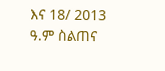እና 18/ 2013 ዓ.ም ስልጠና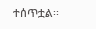ተሰጥቷል፡፡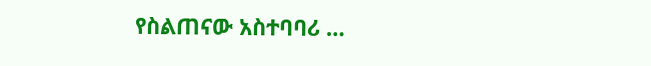የስልጠናው አስተባባሪ …